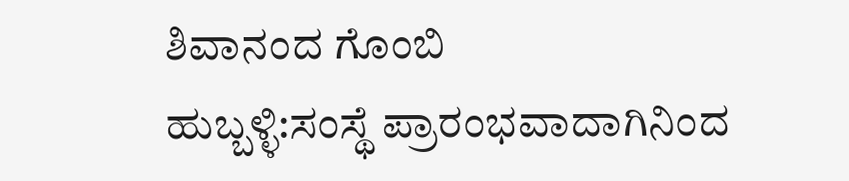ಶಿವಾನಂದ ಗೊಂಬಿ
ಹುಬ್ಬಳ್ಳಿ:ಸಂಸ್ಥೆ ಪ್ರಾರಂಭವಾದಾಗಿನಿಂದ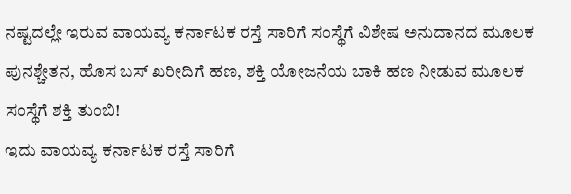ನಷ್ಟದಲ್ಲೇ ಇರುವ ವಾಯವ್ಯ ಕರ್ನಾಟಕ ರಸ್ತೆ ಸಾರಿಗೆ ಸಂಸ್ಥೆಗೆ ವಿಶೇಷ ಅನುದಾನದ ಮೂಲಕ ಪುನಶ್ಚೇತನ, ಹೊಸ ಬಸ್ ಖರೀದಿಗೆ ಹಣ, ಶಕ್ತಿ ಯೋಜನೆಯ ಬಾಕಿ ಹಣ ನೀಡುವ ಮೂಲಕ ಸಂಸ್ಥೆಗೆ ಶಕ್ತಿ ತುಂಬಿ!
ಇದು ವಾಯವ್ಯ ಕರ್ನಾಟಕ ರಸ್ತೆ ಸಾರಿಗೆ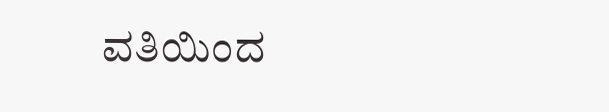ವತಿಯಿಂದ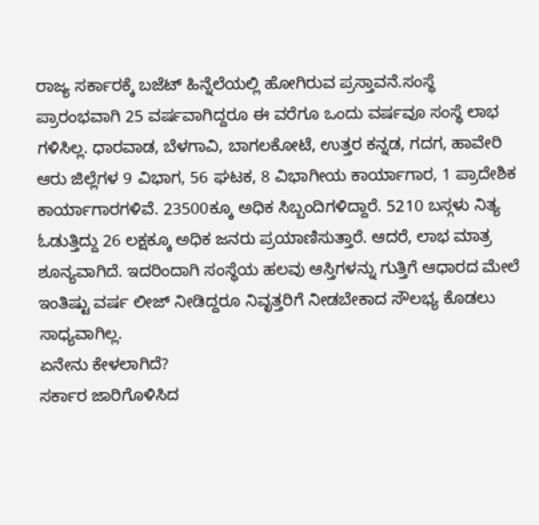ರಾಜ್ಯ ಸರ್ಕಾರಕ್ಕೆ ಬಜೆಟ್ ಹಿನ್ನೆಲೆಯಲ್ಲಿ ಹೋಗಿರುವ ಪ್ರಸ್ತಾವನೆ.ಸಂಸ್ಥೆ ಪ್ರಾರಂಭವಾಗಿ 25 ವರ್ಷವಾಗಿದ್ದರೂ ಈ ವರೆಗೂ ಒಂದು ವರ್ಷವೂ ಸಂಸ್ಥೆ ಲಾಭ ಗಳಿಸಿಲ್ಲ. ಧಾರವಾಡ, ಬೆಳಗಾವಿ, ಬಾಗಲಕೋಟೆ, ಉತ್ತರ ಕನ್ನಡ, ಗದಗ, ಹಾವೇರಿ ಆರು ಜಿಲ್ಲೆಗಳ 9 ವಿಭಾಗ, 56 ಘಟಕ, 8 ವಿಭಾಗೀಯ ಕಾರ್ಯಾಗಾರ, 1 ಪ್ರಾದೇಶಿಕ ಕಾರ್ಯಾಗಾರಗಳಿವೆ. 23500ಕ್ಕೂ ಅಧಿಕ ಸಿಬ್ಬಂದಿಗಳಿದ್ದಾರೆ. 5210 ಬಸ್ಗಳು ನಿತ್ಯ ಓಡುತ್ತಿದ್ದು 26 ಲಕ್ಷಕ್ಕೂ ಅಧಿಕ ಜನರು ಪ್ರಯಾಣಿಸುತ್ತಾರೆ. ಆದರೆ, ಲಾಭ ಮಾತ್ರ ಶೂನ್ಯವಾಗಿದೆ. ಇದರಿಂದಾಗಿ ಸಂಸ್ಥೆಯ ಹಲವು ಆಸ್ತಿಗಳನ್ನು ಗುತ್ತಿಗೆ ಆಧಾರದ ಮೇಲೆ ಇಂತಿಷ್ಟು ವರ್ಷ ಲೀಜ್ ನೀಡಿದ್ದರೂ ನಿವೃತ್ತರಿಗೆ ನೀಡಬೇಕಾದ ಸೌಲಭ್ಯ ಕೊಡಲು ಸಾಧ್ಯವಾಗಿಲ್ಲ.
ಏನೇನು ಕೇಳಲಾಗಿದೆ?
ಸರ್ಕಾರ ಜಾರಿಗೊಳಿಸಿದ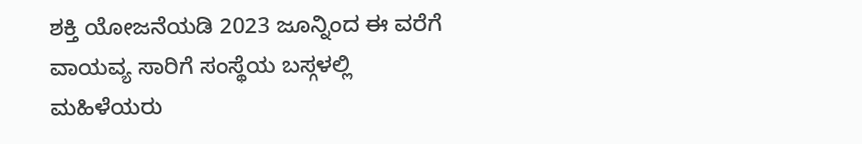ಶಕ್ತಿ ಯೋಜನೆಯಡಿ 2023 ಜೂನ್ನಿಂದ ಈ ವರೆಗೆ ವಾಯವ್ಯ ಸಾರಿಗೆ ಸಂಸ್ಥೆಯ ಬಸ್ಗಳಲ್ಲಿ ಮಹಿಳೆಯರು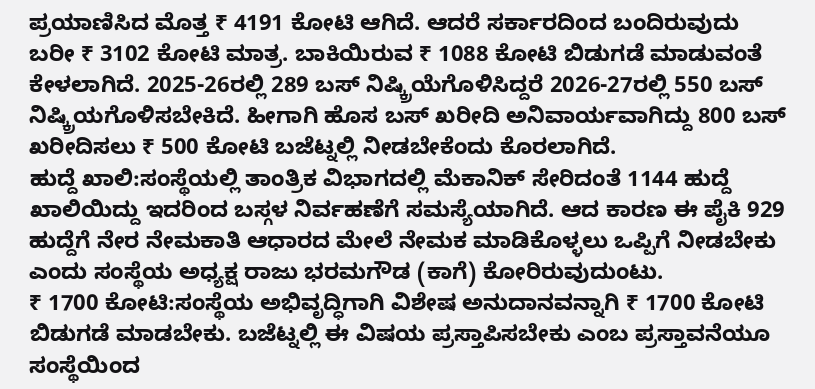ಪ್ರಯಾಣಿಸಿದ ಮೊತ್ತ ₹ 4191 ಕೋಟಿ ಆಗಿದೆ. ಆದರೆ ಸರ್ಕಾರದಿಂದ ಬಂದಿರುವುದು ಬರೀ ₹ 3102 ಕೋಟಿ ಮಾತ್ರ. ಬಾಕಿಯಿರುವ ₹ 1088 ಕೋಟಿ ಬಿಡುಗಡೆ ಮಾಡುವಂತೆ ಕೇಳಲಾಗಿದೆ. 2025-26ರಲ್ಲಿ 289 ಬಸ್ ನಿಷ್ಕ್ರಿಯೆಗೊಳಿಸಿದ್ದರೆ 2026-27ರಲ್ಲಿ 550 ಬಸ್ ನಿಷ್ಕ್ರಿಯಗೊಳಿಸಬೇಕಿದೆ. ಹೀಗಾಗಿ ಹೊಸ ಬಸ್ ಖರೀದಿ ಅನಿವಾರ್ಯವಾಗಿದ್ದು 800 ಬಸ್ ಖರೀದಿಸಲು ₹ 500 ಕೋಟಿ ಬಜೆಟ್ನಲ್ಲಿ ನೀಡಬೇಕೆಂದು ಕೊರಲಾಗಿದೆ.
ಹುದ್ದೆ ಖಾಲಿ:ಸಂಸ್ಥೆಯಲ್ಲಿ ತಾಂತ್ರಿಕ ವಿಭಾಗದಲ್ಲಿ ಮೆಕಾನಿಕ್ ಸೇರಿದಂತೆ 1144 ಹುದ್ದೆ ಖಾಲಿಯಿದ್ದು ಇದರಿಂದ ಬಸ್ಗಳ ನಿರ್ವಹಣೆಗೆ ಸಮಸ್ಯೆಯಾಗಿದೆ. ಆದ ಕಾರಣ ಈ ಪೈಕಿ 929 ಹುದ್ದೆಗೆ ನೇರ ನೇಮಕಾತಿ ಆಧಾರದ ಮೇಲೆ ನೇಮಕ ಮಾಡಿಕೊಳ್ಳಲು ಒಪ್ಪಿಗೆ ನೀಡಬೇಕು ಎಂದು ಸಂಸ್ಥೆಯ ಅಧ್ಯಕ್ಷ ರಾಜು ಭರಮಗೌಡ (ಕಾಗೆ) ಕೋರಿರುವುದುಂಟು.
₹ 1700 ಕೋಟಿ:ಸಂಸ್ಥೆಯ ಅಭಿವೃದ್ಧಿಗಾಗಿ ವಿಶೇಷ ಅನುದಾನವನ್ನಾಗಿ ₹ 1700 ಕೋಟಿ ಬಿಡುಗಡೆ ಮಾಡಬೇಕು. ಬಜೆಟ್ನಲ್ಲಿ ಈ ವಿಷಯ ಪ್ರಸ್ತಾಪಿಸಬೇಕು ಎಂಬ ಪ್ರಸ್ತಾವನೆಯೂ ಸಂಸ್ಥೆಯಿಂದ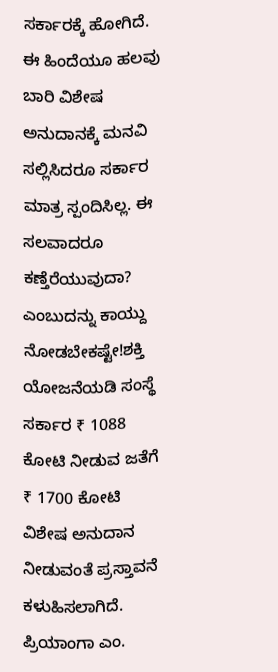ಸರ್ಕಾರಕ್ಕೆ ಹೋಗಿದೆ. ಈ ಹಿಂದೆಯೂ ಹಲವು ಬಾರಿ ವಿಶೇಷ ಅನುದಾನಕ್ಕೆ ಮನವಿ ಸಲ್ಲಿಸಿದರೂ ಸರ್ಕಾರ ಮಾತ್ರ ಸ್ಪಂದಿಸಿಲ್ಲ. ಈ ಸಲವಾದರೂ ಕಣ್ತೆರೆಯುವುದಾ? ಎಂಬುದನ್ನು ಕಾಯ್ದು ನೋಡಬೇಕಷ್ಟೇ!ಶಕ್ತಿ ಯೋಜನೆಯಡಿ ಸಂಸ್ಥೆ ಸರ್ಕಾರ ₹ 1088 ಕೋಟಿ ನೀಡುವ ಜತೆಗೆ ₹ 1700 ಕೋಟಿ ವಿಶೇಷ ಅನುದಾನ ನೀಡುವಂತೆ ಪ್ರಸ್ತಾವನೆ ಕಳುಹಿಸಲಾಗಿದೆ.
ಪ್ರಿಯಾಂಗಾ ಎಂ.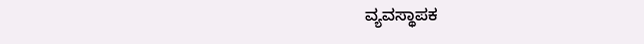ವ್ಯವಸ್ಥಾಪಕ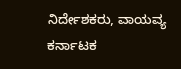ನಿರ್ದೇಶಕರು, ವಾಯವ್ಯ ಕರ್ನಾಟಕ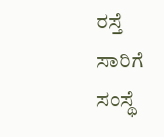ರಸ್ತೆ ಸಾರಿಗೆ ಸಂಸ್ಥೆ